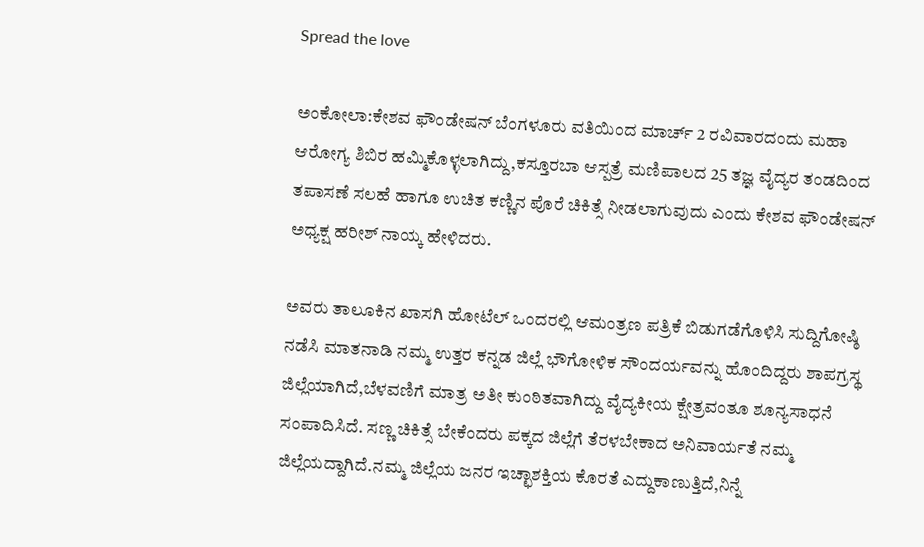Spread the love

ಅಂಕೋಲಾ:ಕೇಶವ ಫೌಂಡೇಷನ್ ಬೆಂಗಳೂರು ವತಿಯಿಂದ ಮಾರ್ಚ್ 2 ರವಿವಾರದಂದು ಮಹಾ ಆರೋಗ್ಯ ಶಿಬಿರ ಹಮ್ಮಿಕೊಳ್ಳಲಾಗಿದ್ದು,ಕಸ್ತೂರಬಾ ಆಸ್ಪತ್ರೆ ಮಣಿಪಾಲದ 25 ತಜ್ಞ ವೈದ್ಯರ ತಂಡದಿಂದ ತಪಾಸಣೆ ಸಲಹೆ ಹಾಗೂ ಉಚಿತ ಕಣ್ಣಿನ ಪೊರೆ ಚಿಕಿತ್ಸೆ ನೀಡಲಾಗುವುದು ಎಂದು ಕೇಶವ ಫೌಂಡೇಷನ್ ಅಧ್ಯಕ್ಷ ಹರೀಶ್ ನಾಯ್ಕ ಹೇಳಿದರು.

ಅವರು ತಾಲೂಕಿನ ಖಾಸಗಿ ಹೋಟೆಲ್ ಒಂದರಲ್ಲಿ ಆಮಂತ್ರಣ ಪತ್ರಿಕೆ ಬಿಡುಗಡೆಗೊಳಿಸಿ ಸುದ್ದಿಗೋಷ್ಠಿ ನಡೆಸಿ ಮಾತನಾಡಿ ನಮ್ಮ ಉತ್ತರ ಕನ್ನಡ ಜಿಲ್ಲೆ ಭೌಗೋಳಿಕ ಸೌಂದರ್ಯವನ್ನು ಹೊಂದಿದ್ದರು ಶಾಪಗ್ರಸ್ಥ ಜಿಲ್ಲೆಯಾಗಿದೆ,ಬೆಳವಣಿಗೆ ಮಾತ್ರ ಅತೀ ಕುಂಠಿತವಾಗಿದ್ದು ವೈದ್ಯಕೀಯ ಕ್ಷೇತ್ರವಂತೂ ಶೂನ್ಯಸಾಧನೆ ಸಂಪಾದಿಸಿದೆ. ಸಣ್ಣ ಚಿಕಿತ್ಸೆ ಬೇಕೆಂದರು ಪಕ್ಕದ ಜಿಲ್ಲೆಗೆ ತೆರಳಬೇಕಾದ ಅನಿವಾರ್ಯತೆ ನಮ್ಮ ಜಿಲ್ಲೆಯದ್ದಾಗಿದೆ.ನಮ್ಮ ಜಿಲ್ಲೆಯ ಜನರ ಇಚ್ಛಾಶಕ್ತಿಯ ಕೊರತೆ ಎದ್ದುಕಾಣುತ್ತಿದೆ,ನಿನ್ನೆ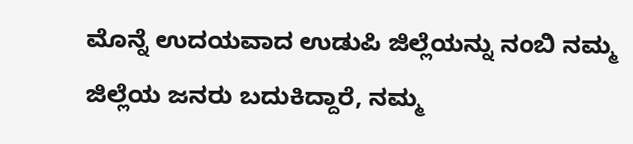ಮೊನ್ನೆ ಉದಯವಾದ ಉಡುಪಿ ಜಿಲ್ಲೆಯನ್ನು ನಂಬಿ ನಮ್ಮ ಜಿಲ್ಲೆಯ ಜನರು ಬದುಕಿದ್ದಾರೆ, ನಮ್ಮ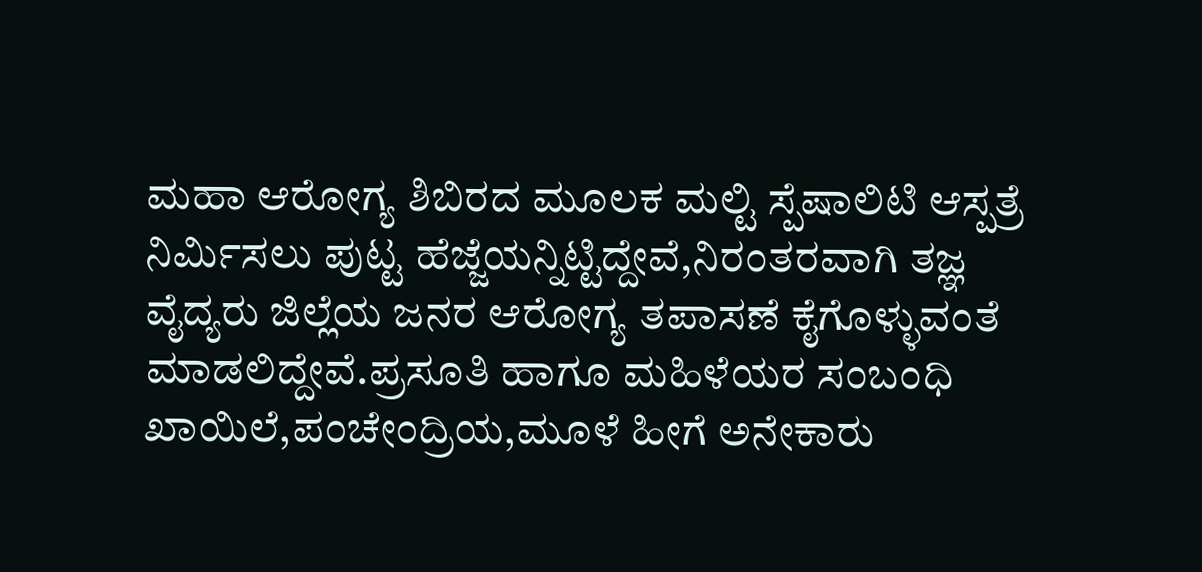ಮಹಾ ಆರೋಗ್ಯ ಶಿಬಿರದ ಮೂಲಕ ಮಲ್ಟಿ ಸ್ಪೆಷಾಲಿಟಿ ಆಸ್ಪತ್ರೆ ನಿರ್ಮಿಸಲು ಪುಟ್ಟ ಹೆಜ್ಜೆಯನ್ನಿಟ್ಟಿದ್ದೇವೆ,ನಿರಂತರವಾಗಿ ತಜ್ಞ ವೈದ್ಯರು ಜಿಲ್ಲೆಯ ಜನರ ಆರೋಗ್ಯ ತಪಾಸಣೆ ಕೈಗೊಳ್ಳುವಂತೆ ಮಾಡಲಿದ್ದೇವೆ.ಪ್ರಸೂತಿ ಹಾಗೂ ಮಹಿಳೆಯರ ಸಂಬಂಧಿ ಖಾಯಿಲೆ,ಪಂಚೇಂದ್ರಿಯ,ಮೂಳೆ ಹೀಗೆ ಅನೇಕಾರು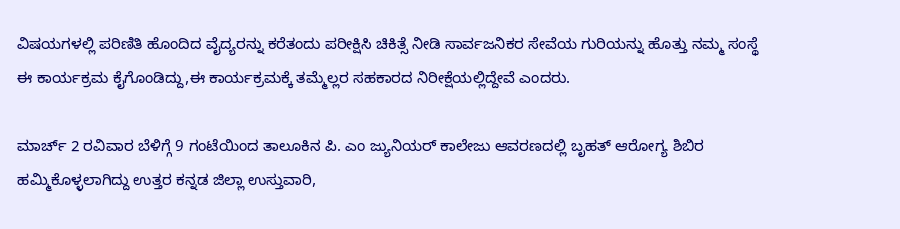ವಿಷಯಗಳಲ್ಲಿ ಪರಿಣಿತಿ ಹೊಂದಿದ ವೈದ್ಯರನ್ನು ಕರೆತಂದು ಪರೀಕ್ಷಿಸಿ ಚಿಕಿತ್ಸೆ ನೀಡಿ ಸಾರ್ವಜನಿಕರ ಸೇವೆಯ ಗುರಿಯನ್ನು ಹೊತ್ತು ನಮ್ಮ ಸಂಸ್ಥೆ ಈ ಕಾರ್ಯಕ್ರಮ ಕೈಗೊಂಡಿದ್ದು,ಈ ಕಾರ್ಯಕ್ರಮಕ್ಕೆ ತಮ್ಮೆಲ್ಲರ ಸಹಕಾರದ ನಿರೀಕ್ಷೆಯಲ್ಲಿದ್ದೇವೆ ಎಂದರು.

ಮಾರ್ಚ್ 2 ರವಿವಾರ ಬೆಳಿಗ್ಗೆ 9 ಗಂಟೆಯಿಂದ ತಾಲೂಕಿನ ಪಿ. ಎಂ ಜ್ಯುನಿಯರ್ ಕಾಲೇಜು ಆವರಣದಲ್ಲಿ ಬೃಹತ್ ಆರೋಗ್ಯ ಶಿಬಿರ ಹಮ್ಮಿಕೊಳ್ಳಲಾಗಿದ್ದು ಉತ್ತರ ಕನ್ನಡ ಜಿಲ್ಲಾ ಉಸ್ತುವಾರಿ,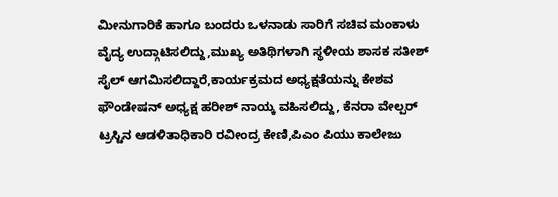ಮೀನುಗಾರಿಕೆ ಹಾಗೂ ಬಂದರು ಒಳನಾಡು ಸಾರಿಗೆ ಸಚಿವ ಮಂಕಾಳು ವೈದ್ಯ ಉದ್ಗಾಟಿಸಲಿದ್ದು,ಮುಖ್ಯ ಅತಿಥಿಗಳಾಗಿ ಸ್ಥಳೀಯ ಶಾಸಕ ಸತೀಶ್ ಸೈಲ್ ಆಗಮಿಸಲಿದ್ದಾರೆ,ಕಾರ್ಯಕ್ರಮದ ಅಧ್ಯಕ್ಷತೆಯನ್ನು ಕೇಶವ ಫೌಂಡೇಷನ್ ಅಧ್ಯಕ್ಷ ಹರೀಶ್ ನಾಯ್ಕ ವಹಿಸಲಿದ್ದು, ಕೆನರಾ ವೇಲ್ಪರ್ ಟ್ರಸ್ಟಿನ ಆಡಳಿತಾಧಿಕಾರಿ ರವೀಂದ್ರ ಕೇಣಿ,ಪಿಎಂ ಪಿಯು ಕಾಲೇಜು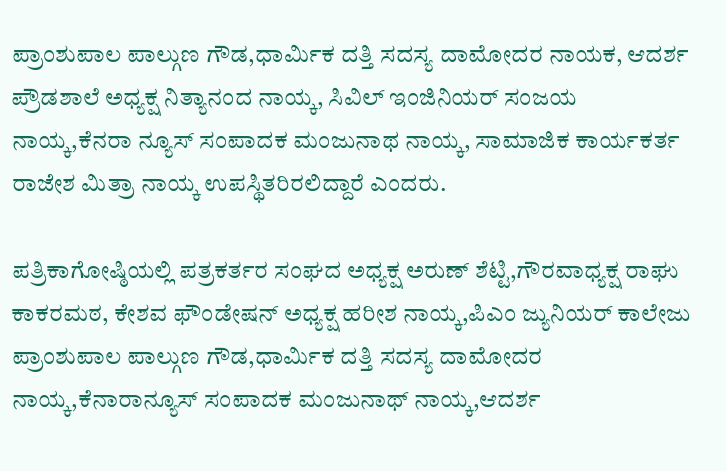ಪ್ರಾಂಶುಪಾಲ ಪಾಲ್ಗುಣ ಗೌಡ,ಧಾರ್ಮಿಕ ದತ್ತಿ ಸದಸ್ಯ ದಾಮೋದರ ನಾಯಕ, ಆದರ್ಶ ಪ್ರೌಡಶಾಲೆ ಅಧ್ಯಕ್ಷ ನಿತ್ಯಾನಂದ ನಾಯ್ಕ, ಸಿವಿಲ್ ಇಂಜಿನಿಯರ್ ಸಂಜಯ ನಾಯ್ಕ,ಕೆನರಾ ನ್ಯೂಸ್ ಸಂಪಾದಕ ಮಂಜುನಾಥ ನಾಯ್ಕ, ಸಾಮಾಜಿಕ ಕಾರ್ಯಕರ್ತ ರಾಜೇಶ ಮಿತ್ರಾ ನಾಯ್ಕ ಉಪಸ್ಥಿತರಿರಲಿದ್ದಾರೆ ಎಂದರು.

ಪತ್ರಿಕಾಗೋಷ್ಠಿಯಲ್ಲಿ ಪತ್ರಕರ್ತರ ಸಂಘದ ಅಧ್ಯಕ್ಷ ಅರುಣ್ ಶೆಟ್ಟಿ,ಗೌರವಾಧ್ಯಕ್ಷ ರಾಘು ಕಾಕರಮಠ, ಕೇಶವ ಫೌಂಡೇಷನ್ ಅಧ್ಯಕ್ಷ ಹರೀಶ ನಾಯ್ಕ,ಪಿಎಂ ಜ್ಯುನಿಯರ್ ಕಾಲೇಜು ಪ್ರಾಂಶುಪಾಲ ಪಾಲ್ಗುಣ ಗೌಡ,ಧಾರ್ಮಿಕ ದತ್ತಿ ಸದಸ್ಯ ದಾಮೋದರ ನಾಯ್ಕ,ಕೆನಾರಾನ್ಯೂಸ್ ಸಂಪಾದಕ ಮಂಜುನಾಥ್ ನಾಯ್ಕ,ಆದರ್ಶ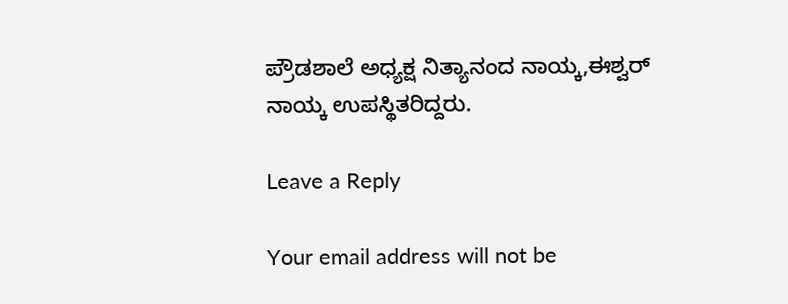ಪ್ರೌಡಶಾಲೆ ಅಧ್ಯಕ್ಷ ನಿತ್ಯಾನಂದ ನಾಯ್ಕ,ಈಶ್ವರ್ ನಾಯ್ಕ ಉಪಸ್ಥಿತರಿದ್ದರು.

Leave a Reply

Your email address will not be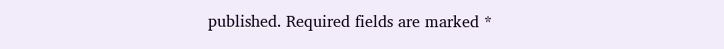published. Required fields are marked *